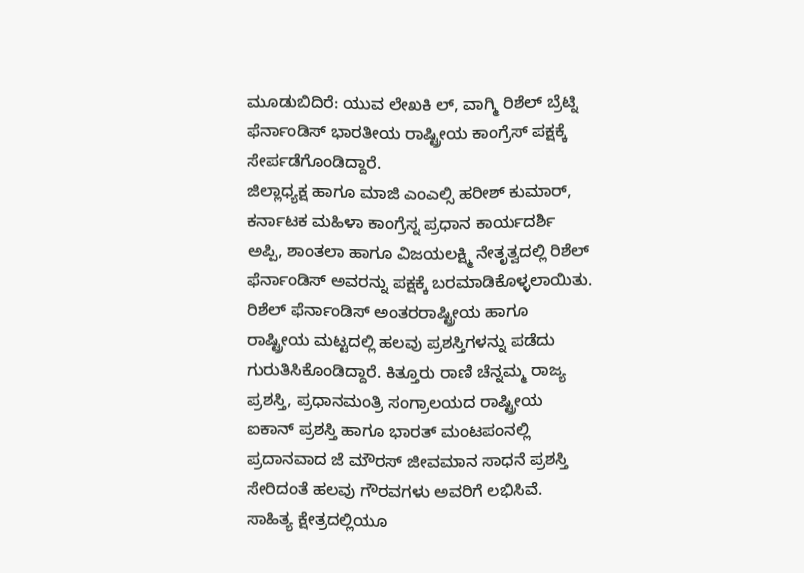ಮೂಡುಬಿದಿರೆ: ಯುವ ಲೇಖಕಿ ಲ್, ವಾಗ್ಮಿ ರಿಶೆಲ್ ಬ್ರೆಟ್ನಿ ಫೆರ್ನಾಂಡಿಸ್ ಭಾರತೀಯ ರಾಷ್ಟ್ರೀಯ ಕಾಂಗ್ರೆಸ್ ಪಕ್ಷಕ್ಕೆ ಸೇರ್ಪಡೆಗೊಂಡಿದ್ದಾರೆ.
ಜಿಲ್ಲಾಧ್ಯಕ್ಷ ಹಾಗೂ ಮಾಜಿ ಎಂಎಲ್ಸಿ ಹರೀಶ್ ಕುಮಾರ್, ಕರ್ನಾಟಕ ಮಹಿಳಾ ಕಾಂಗ್ರೆಸ್ನ ಪ್ರಧಾನ ಕಾರ್ಯದರ್ಶಿ ಅಪ್ಪಿ, ಶಾಂತಲಾ ಹಾಗೂ ವಿಜಯಲಕ್ಷ್ಮಿ ನೇತೃತ್ವದಲ್ಲಿ ರಿಶೆಲ್ ಫೆರ್ನಾಂಡಿಸ್ ಅವರನ್ನು ಪಕ್ಷಕ್ಕೆ ಬರಮಾಡಿಕೊಳ್ಳಲಾಯಿತು.
ರಿಶೆಲ್ ಫೆರ್ನಾಂಡಿಸ್ ಅಂತರರಾಷ್ಟ್ರೀಯ ಹಾಗೂ ರಾಷ್ಟ್ರೀಯ ಮಟ್ಟದಲ್ಲಿ ಹಲವು ಪ್ರಶಸ್ತಿಗಳನ್ನು ಪಡೆದು ಗುರುತಿಸಿಕೊಂಡಿದ್ದಾರೆ. ಕಿತ್ತೂರು ರಾಣಿ ಚೆನ್ನಮ್ಮ ರಾಜ್ಯ ಪ್ರಶಸ್ತಿ, ಪ್ರಧಾನಮಂತ್ರಿ ಸಂಗ್ರಾಲಯದ ರಾಷ್ಟ್ರೀಯ ಐಕಾನ್ ಪ್ರಶಸ್ತಿ ಹಾಗೂ ಭಾರತ್ ಮಂಟಪಂನಲ್ಲಿ ಪ್ರದಾನವಾದ ಜೆ ಮೌರಸ್ ಜೀವಮಾನ ಸಾಧನೆ ಪ್ರಶಸ್ತಿ ಸೇರಿದಂತೆ ಹಲವು ಗೌರವಗಳು ಅವರಿಗೆ ಲಭಿಸಿವೆ.
ಸಾಹಿತ್ಯ ಕ್ಷೇತ್ರದಲ್ಲಿಯೂ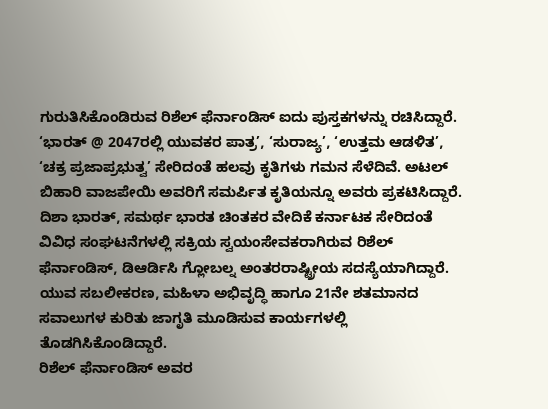ಗುರುತಿಸಿಕೊಂಡಿರುವ ರಿಶೆಲ್ ಫೆರ್ನಾಂಡಿಸ್ ಐದು ಪುಸ್ತಕಗಳನ್ನು ರಚಿಸಿದ್ದಾರೆ. ‘ಭಾರತ್ @ 2047ರಲ್ಲಿ ಯುವಕರ ಪಾತ್ರ’, ‘ಸುರಾಜ್ಯ’, ‘ಉತ್ತಮ ಆಡಳಿತ’, ‘ಚಕ್ರ ಪ್ರಜಾಪ್ರಭುತ್ವ’ ಸೇರಿದಂತೆ ಹಲವು ಕೃತಿಗಳು ಗಮನ ಸೆಳೆದಿವೆ. ಅಟಲ್ ಬಿಹಾರಿ ವಾಜಪೇಯಿ ಅವರಿಗೆ ಸಮರ್ಪಿತ ಕೃತಿಯನ್ನೂ ಅವರು ಪ್ರಕಟಿಸಿದ್ದಾರೆ. ದಿಶಾ ಭಾರತ್, ಸಮರ್ಥ ಭಾರತ ಚಿಂತಕರ ವೇದಿಕೆ ಕರ್ನಾಟಕ ಸೇರಿದಂತೆ ವಿವಿಧ ಸಂಘಟನೆಗಳಲ್ಲಿ ಸಕ್ರಿಯ ಸ್ವಯಂಸೇವಕರಾಗಿರುವ ರಿಶೆಲ್ ಫೆರ್ನಾಂಡಿಸ್, ಡಿಆರ್ಡಿಸಿ ಗ್ಲೋಬಲ್ನ ಅಂತರರಾಷ್ಟ್ರೀಯ ಸದಸ್ಯೆಯಾಗಿದ್ದಾರೆ. ಯುವ ಸಬಲೀಕರಣ, ಮಹಿಳಾ ಅಭಿವೃದ್ಧಿ ಹಾಗೂ 21ನೇ ಶತಮಾನದ ಸವಾಲುಗಳ ಕುರಿತು ಜಾಗೃತಿ ಮೂಡಿಸುವ ಕಾರ್ಯಗಳಲ್ಲಿ ತೊಡಗಿಸಿಕೊಂಡಿದ್ದಾರೆ.
ರಿಶೆಲ್ ಫೆರ್ನಾಂಡಿಸ್ ಅವರ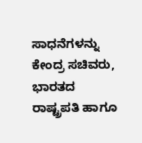ಸಾಧನೆಗಳನ್ನು ಕೇಂದ್ರ ಸಚಿವರು, ಭಾರತದ ರಾಷ್ಟ್ರಪತಿ ಹಾಗೂ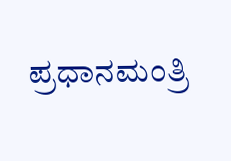ಪ್ರಧಾನಮಂತ್ರಿ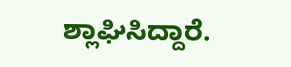ಶ್ಲಾಘಿಸಿದ್ದಾರೆ.